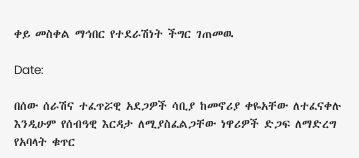ቀይ መስቀል ማኅበር የተደራሽነት ችግር ገጠመዉ

Date:

በሰው ሰራሽና ተፈጥሯዊ አደጋዎች ሳቢያ ከመኖሪያ ቀዬአቸው ለተፈናቀሉ እንዲሁም የሰብዓዊ እርዳታ ለሚያስፈልጋቸው ነዋሪዎች ድጋፍ ለማድረግ የአባላት ቁጥር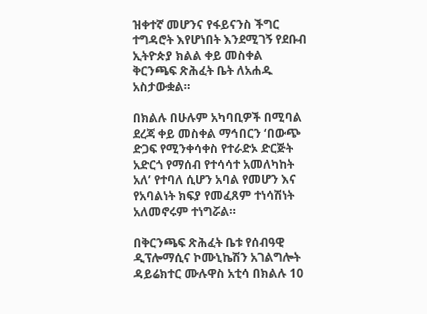ዝቀተኛ መሆንና የፋይናንስ ችግር ተግዳሮት እየሆነበት እንደሚገኝ የደቡብ ኢትዮጵያ ክልል ቀይ መስቀል ቅርንጫፍ ጽሕፈት ቤት ለአሐዱ አስታውቋል።

በክልሉ በሁሉም አካባቢዎች በሚባል ደረጃ ቀይ መስቀል ማኅበርን ‘በውጭ ድጋፍ የሚንቀሳቀስ የተራድኦ ድርጅት አድርጎ የማሰብ የተሳሳተ አመለካከት አለ’ የተባለ ሲሆን አባል የመሆን እና የአባልነት ክፍያ የመፈጸም ተነሳሽነት አለመኖሩም ተነግሯል።

በቅርንጫፍ ጽሕፈት ቤቱ የሰብዓዊ ዲፕሎማሲና ኮሙኒኬሽን አገልግሎት ዳይሬክተር ሙሉዋስ አቲሳ በክልሉ 10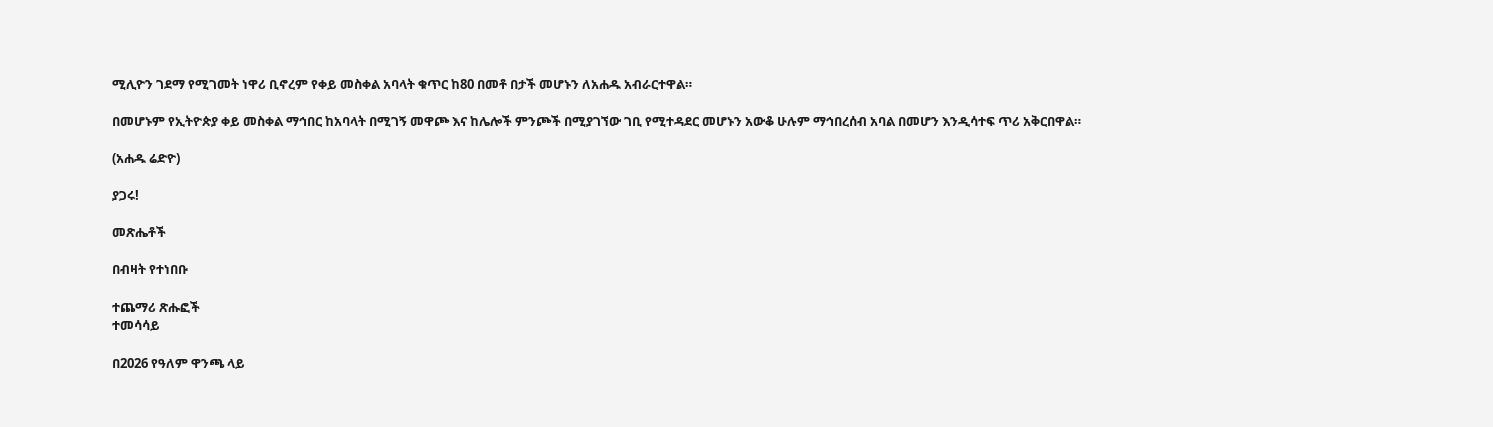ሚሊዮን ገደማ የሚገመት ነዋሪ ቢኖረም የቀይ መስቀል አባላት ቁጥር ከ80 በመቶ በታች መሆኑን ለአሐዱ አብራርተዋል።

በመሆኑም የኢትዮጵያ ቀይ መስቀል ማኅበር ከአባላት በሚገኝ መዋጮ እና ከሌሎች ምንጮች በሚያገኘው ገቢ የሚተዳደር መሆኑን አውቆ ሁሉም ማኅበረሰብ አባል በመሆን እንዲሳተፍ ጥሪ አቅርበዋል።

(አሐዱ ሬድዮ)

ያጋሩ!

መጽሔቶች

በብዛት የተነበቡ

ተጨማሪ ጽሑፎች
ተመሳሳይ

በ2026 የዓለም ዋንጫ ላይ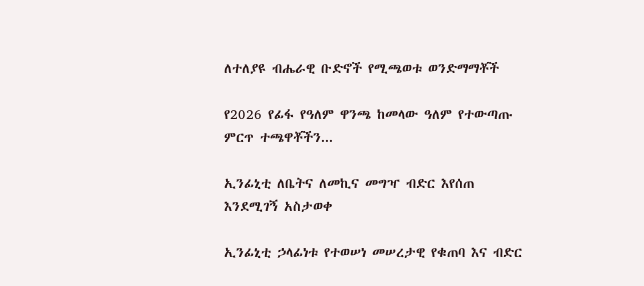ለተለያዩ ብሔራዊ ቡድኖች የሚጫወቱ ወንድማማቾች

የ2026 የፊፋ የዓለም ዋንጫ ከመላው ዓለም የተውጣጡ ምርጥ ተጫዋቾችን...

ኢንፊኒቲ ለቤትና ለመኪና መግዣ ብድር እየሰጠ እንደሚገኝ አስታወቀ

ኢንፊኒቲ ኃላፊነቱ የተወሠነ መሠረታዊ የቁጠባ እና ብድር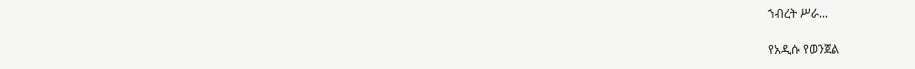ኀብረት ሥራ...

የአዲሱ የወንጀል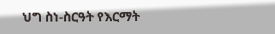ህግ ስነ-ስርዓት የእርማት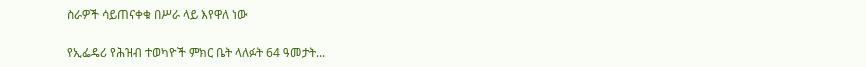ስራዎች ሳይጠናቀቁ በሥራ ላይ እየዋለ ነው

የኢፌዴሪ የሕዝብ ተወካዮች ምክር ቤት ላለፉት 64 ዓመታት...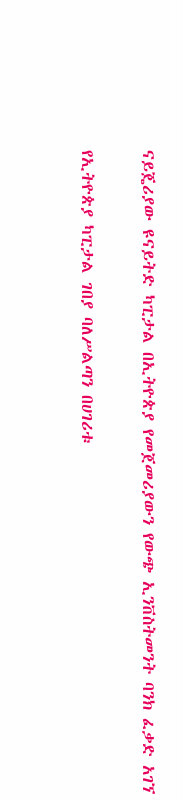ናይጄሪያው ዩናይትድ ካፒታል በኢትዮጵያ የመጀመሪያውን የውጭ ኢንቨስትመንት ባንክ ፈቃድ አገኘ

የኢትዮጵያ ካፒታል ገበያ ባለሥልጣን በሀገሪቱ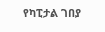የካፒታል ገበያ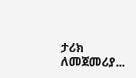ታሪክ ለመጀመሪያ...